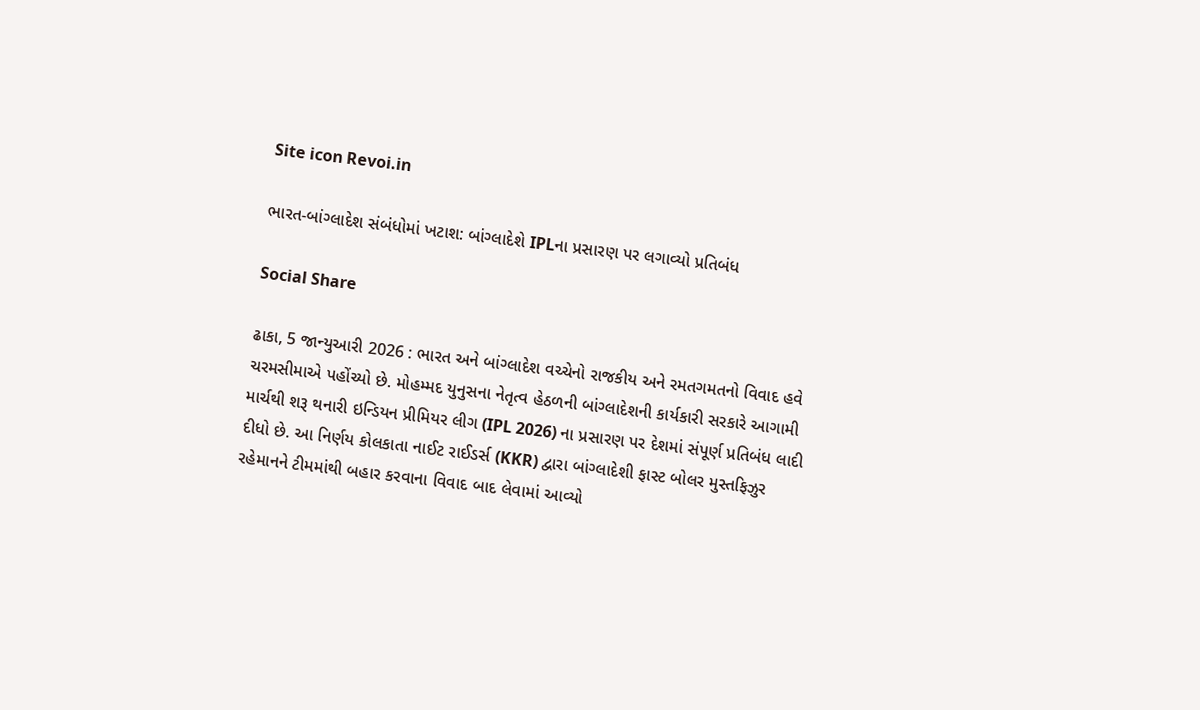Site icon Revoi.in

ભારત-બાંગ્લાદેશ સંબંધોમાં ખટાશ: બાંગ્લાદેશે IPLના પ્રસારણ પર લગાવ્યો પ્રતિબંધ

Social Share

ઢાકા, 5 જાન્યુઆરી 2026 : ભારત અને બાંગ્લાદેશ વચ્ચેનો રાજકીય અને રમતગમતનો વિવાદ હવે ચરમસીમાએ પહોંચ્યો છે. મોહમ્મદ યુનુસના નેતૃત્વ હેઠળની બાંગ્લાદેશની કાર્યકારી સરકારે આગામી માર્ચથી શરૂ થનારી ઇન્ડિયન પ્રીમિયર લીગ (IPL 2026) ના પ્રસારણ પર દેશમાં સંપૂર્ણ પ્રતિબંધ લાદી દીધો છે. આ નિર્ણય કોલકાતા નાઈટ રાઈડર્સ (KKR) દ્વારા બાંગ્લાદેશી ફાસ્ટ બોલર મુસ્તફિઝુર રહેમાનને ટીમમાંથી બહાર કરવાના વિવાદ બાદ લેવામાં આવ્યો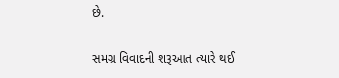છે.

સમગ્ર વિવાદની શરૂઆત ત્યારે થઈ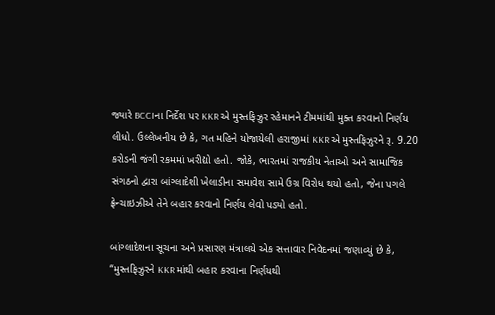જ્યારે BCCIના નિર્દેશ પર KKR એ મુસ્તફિઝુર રહેમાનને ટીમમાંથી મુક્ત કરવાનો નિર્ણય લીધો. ઉલ્લેખનીય છે કે, ગત મહિને યોજાયેલી હરાજીમાં KKR એ મુસ્તફિઝુરને રૂ. 9.20 કરોડની જંગી રકમમાં ખરીદ્યો હતો. જોકે, ભારતમાં રાજકીય નેતાઓ અને સામાજિક સંગઠનો દ્વારા બાંગ્લાદેશી ખેલાડીના સમાવેશ સામે ઉગ્ર વિરોધ થયો હતો, જેના પગલે ફ્રેન્ચાઇઝીએ તેને બહાર કરવાનો નિર્ણય લેવો પડ્યો હતો.

બાંગ્લાદેશના સૂચના અને પ્રસારણ મંત્રાલયે એક સત્તાવાર નિવેદનમાં જણાવ્યું છે કે, “મુસ્તફિઝુરને KKR માંથી બહાર કરવાના નિર્ણયથી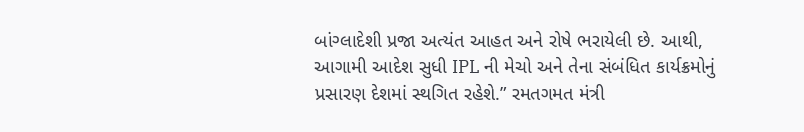બાંગ્લાદેશી પ્રજા અત્યંત આહત અને રોષે ભરાયેલી છે. આથી, આગામી આદેશ સુધી IPL ની મેચો અને તેના સંબંધિત કાર્યક્રમોનું પ્રસારણ દેશમાં સ્થગિત રહેશે.” રમતગમત મંત્રી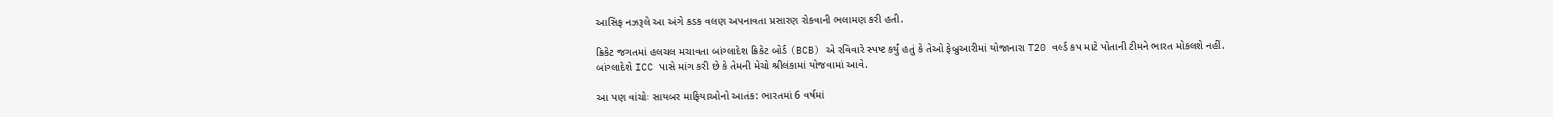આસિફ નઝરૂલે આ અંગે કડક વલણ અપનાવતા પ્રસારણ રોકવાની ભલામણ કરી હતી.

ક્રિકેટ જગતમાં હલચલ મચાવતા બાંગ્લાદેશ ક્રિકેટ બોર્ડ (BCB) એ રવિવારે સ્પષ્ટ કર્યું હતું કે તેઓ ફેબ્રુઆરીમાં યોજાનારા T20 વર્લ્ડ કપ માટે પોતાની ટીમને ભારત મોકલશે નહીં. બાંગ્લાદેશે ICC પાસે માંગ કરી છે કે તેમની મેચો શ્રીલંકામાં યોજવામાં આવે.

આ પણ વાંચોઃ સાયબર માફિયાઓનો આતંક: ભારતમાં 6 વર્ષમાં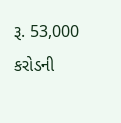રૂ. 53,000 કરોડની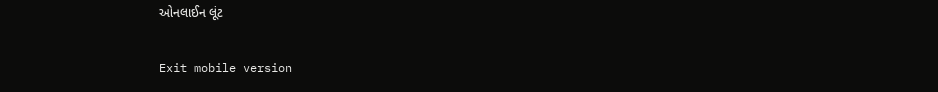ઓનલાઈન લૂંટ

Exit mobile version